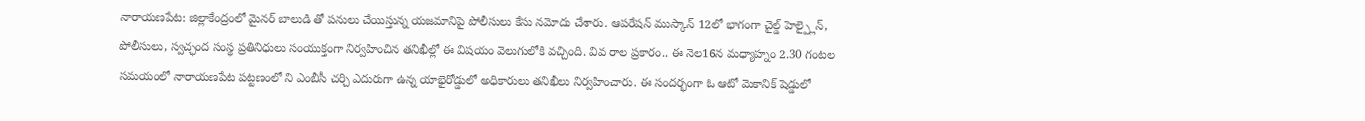నారాయణపేట: జిల్లాకేంద్రంలో మైనర్ బాలుడి తో పనులు చేయిస్తున్న యజమానిపై పోలీసులు కేసు నమోదు చేశారు. ఆపరేషన్ ముస్కాన్ 12లో భాగంగా చైల్డ్ హెల్ప్లైన్, పోలీసులు, స్వచ్ఛంద సంస్థ ప్రతినిధులు సంయుక్తంగా నిర్వహించిన తనిఖీల్లో ఈ విషయం వెలుగులోకి వచ్చింది. వివ రాల ప్రకారం.. ఈ నెల16న మధ్యాహ్నం 2.30 గంటల సమయంలో నారాయణపేట పట్టణంలో ని ఎంబీసీ చర్చి ఎదురుగా ఉన్న యాభైరోడ్డులో అధికారులు తనిఖీలు నిర్వహించారు. ఈ సందర్భంగా ఓ ఆటో మెకానిక్ షెడ్డులో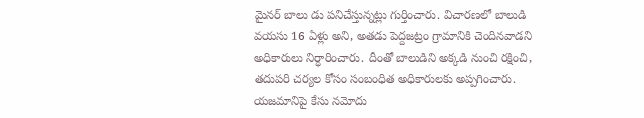మైనర్ బాలు డు పనిచేస్తున్నట్లు గుర్తించారు. విచారణలో బాలుడి వయసు 16 ఏళ్లు అని, అతడు పెద్దజట్రం గ్రామానికి చెందినవాడని అధికారులు నిర్ధారించారు. దీంతో బాలుడిని అక్కడి నుంచి రక్షించి, తదుపరి చర్యల కోసం సంబంధిత అధికారులకు అప్పగించారు.
యజమానిపై కేసు నమోదు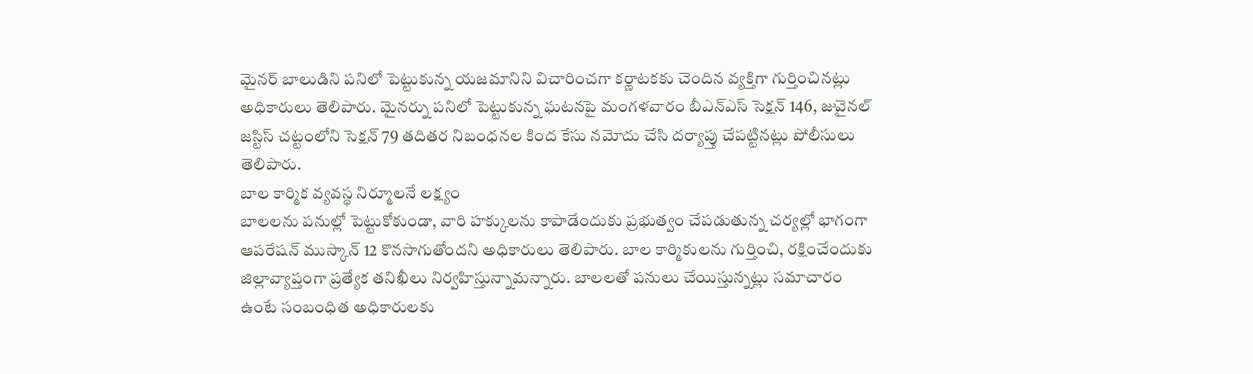మైనర్ బాలుడిని పనిలో పెట్టుకున్న యజమానిని విచారించగా కర్ణాటకకు చెందిన వ్యక్తిగా గుర్తించినట్లు అధికారులు తెలిపారు. మైనర్ను పనిలో పెట్టుకున్న ఘటనపై మంగళవారం బీఎన్ఎస్ సెక్షన్ 146, జువైనల్ జస్టిస్ చట్టంలోని సెక్షన్ 79 తదితర నిబంధనల కింద కేసు నమోదు చేసి దర్యాప్తు చేపట్టినట్లు పోలీసులు తెలిపారు.
బాల కార్మిక వ్యవస్థ నిర్మూలనే లక్ష్యం
బాలలను పనుల్లో పెట్టుకోకుండా, వారి హక్కులను కాపాడేందుకు ప్రభుత్వం చేపడుతున్న చర్యల్లో భాగంగా ఆపరేషన్ ముస్కాన్ 12 కొనసాగుతోందని అధికారులు తెలిపారు. బాల కార్మికులను గుర్తించి, రక్షించేందుకు జిల్లావ్యాప్తంగా ప్రత్యేక తనిఖీలు నిర్వహిస్తున్నామన్నారు. బాలలతో పనులు చేయిస్తున్నట్లు సమాచారం ఉంటే సంబంధిత అధికారులకు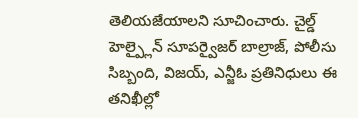తెలియజేయాలని సూచించారు. చైల్డ్ హెల్ప్లైన్ సూపర్వైజర్ బాల్రాజ్, పోలీసు సిబ్బంది, విజయ్, ఎన్జీఓ ప్రతినిధులు ఈ తనిఖీల్లో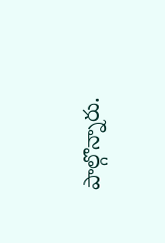పాల్గొన్నారు.